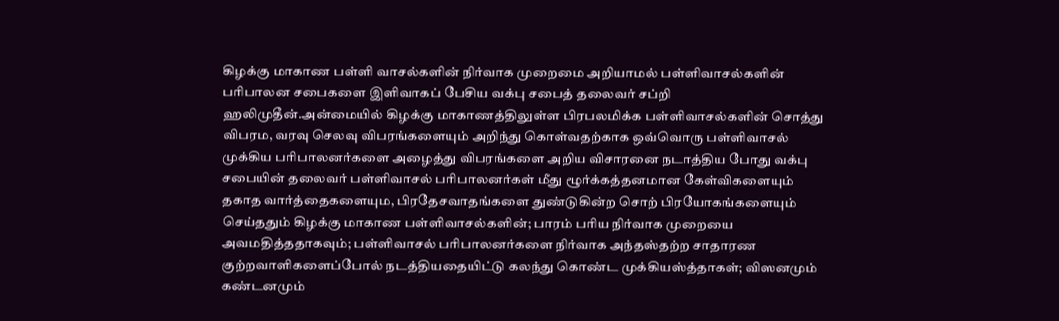கிழக்கு மாகாண பள்ளி வாசல்களின் நிர்வாக முறைமை அறியாமல் பள்ளிவாசல்களின் பரிபாலன சபைகளை இளிவாகப் பேசிய வக்பு சபைத் தலைவர் சப்றி ஹலிமுதீன்.அன்மையில் கிழக்கு மாகாணத்திலுள்ள பிரபலமிக்க பள்ளிவாசல்களின் சொத்து விபரம, வரவு செலவு விபரங்களையும் அறிந்து கொள்வதற்காக ஒவ்வொரு பள்ளிவாசல் முக்கிய பரிபாலனர்களை அழைத்து விபரங்களை அறிய விசாரனை நடாத்திய போது வக்பு சபையின் தலைவர் பள்ளிவாசல் பரிபாலனர்கள் மீது ழூர்க்கத்தனமான கேள்விகளையும் தகாத வார்த்தைகளையும, பிரதேசவாதங்களை துண்டுகின்ற சொற் பிரயோகங்களையும் செய்ததும் கிழக்கு மாகாண பள்ளிவாசல்களின்; பாரம் பரிய நிர்வாக முறையை அவமதித்ததாகவும்; பள்ளிவாசல் பரிபாலனர்களை நிர்வாக அந்தஸ்தற்ற சாதாரண குற்றவாளிகளைப்போல் நடத்தியதையிட்டு கலந்து கொண்ட முக்கியஸ்த்தாகள்; விஸனமும் கண்டனமும்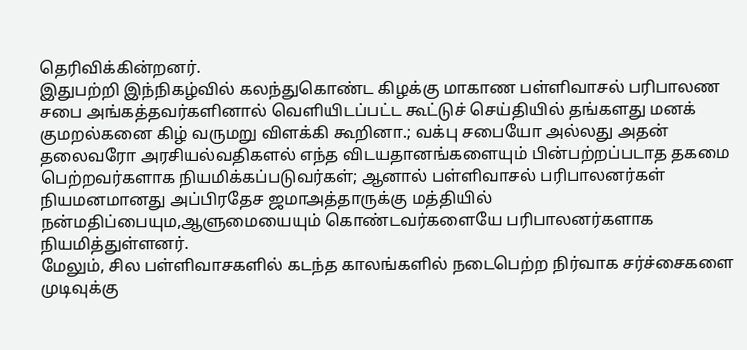தெரிவிக்கின்றனர்.
இதுபற்றி இந்நிகழ்வில் கலந்துகொண்ட கிழக்கு மாகாண பள்ளிவாசல் பரிபாலண சபை அங்கத்தவர்களினால் வெளியிடப்பட்ட கூட்டுச் செய்தியில் தங்களது மனக் குமறல்கனை கிழ் வருமறு விளக்கி கூறினா.; வக்பு சபையோ அல்லது அதன் தலைவரோ அரசியல்வதிகளல் எந்த விடயதானங்களையும் பின்பற்றப்படாத தகமை பெற்றவர்களாக நியமிக்கப்படுவர்கள்; ஆனால் பள்ளிவாசல் பரிபாலனர்கள் நியமனமானது அப்பிரதேச ஜமாஅத்தாருக்கு மத்தியில் நன்மதிப்பையும,ஆளுமையையும் கொண்டவர்களையே பரிபாலனர்களாக நியமித்துள்ளனர்.
மேலும், சில பள்ளிவாசகளில் கடந்த காலங்களில் நடைபெற்ற நிர்வாக சர்ச்சைகளை முடிவுக்கு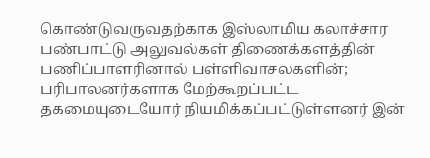கொண்டுவருவதற்காக இஸ்லாமிய கலாச்சார பண்பாட்டு அலுவல்கள் திணைக்களத்தின் பணிப்பாளரினால் பள்ளிவாசலகளின்; பரிபாலனர்களாக மேற்கூறப்பட்ட தகமையுடையோர் நியமிக்கப்பட்டுள்ளனர் இன்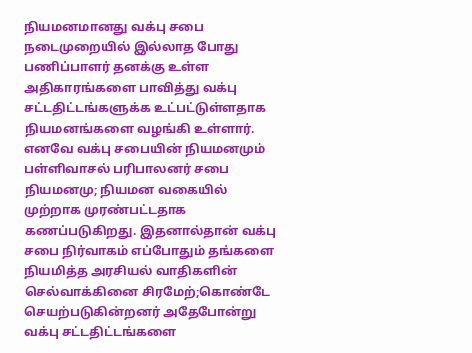நியமனமானது வக்பு சபை நடைமுறையில் இல்லாத போது பணிப்பாளர் தனக்கு உள்ள அதிகாரங்களை பாவித்து வக்பு சட்டதிட்டங்களுக்க உட்பட்டுள்ளதாக நியமனங்களை வழங்கி உள்ளார்.
எனவே வக்பு சபையின் நியமனமும் பள்ளிவாசல் பரிபாலனர் சபை நியமனமு; நியமன வகையில் முற்றாக முரண்பட்டதாக கணப்படுகிறது. இதனால்தான் வக்பு சபை நிர்வாகம் எப்போதும் தங்களை நியமித்த அரசியல் வாதிகளின் செல்வாக்கினை சிரமேற்;கொண்டே செயற்படுகின்றனர் அதேபோன்று வக்பு சட்டதிட்டங்களை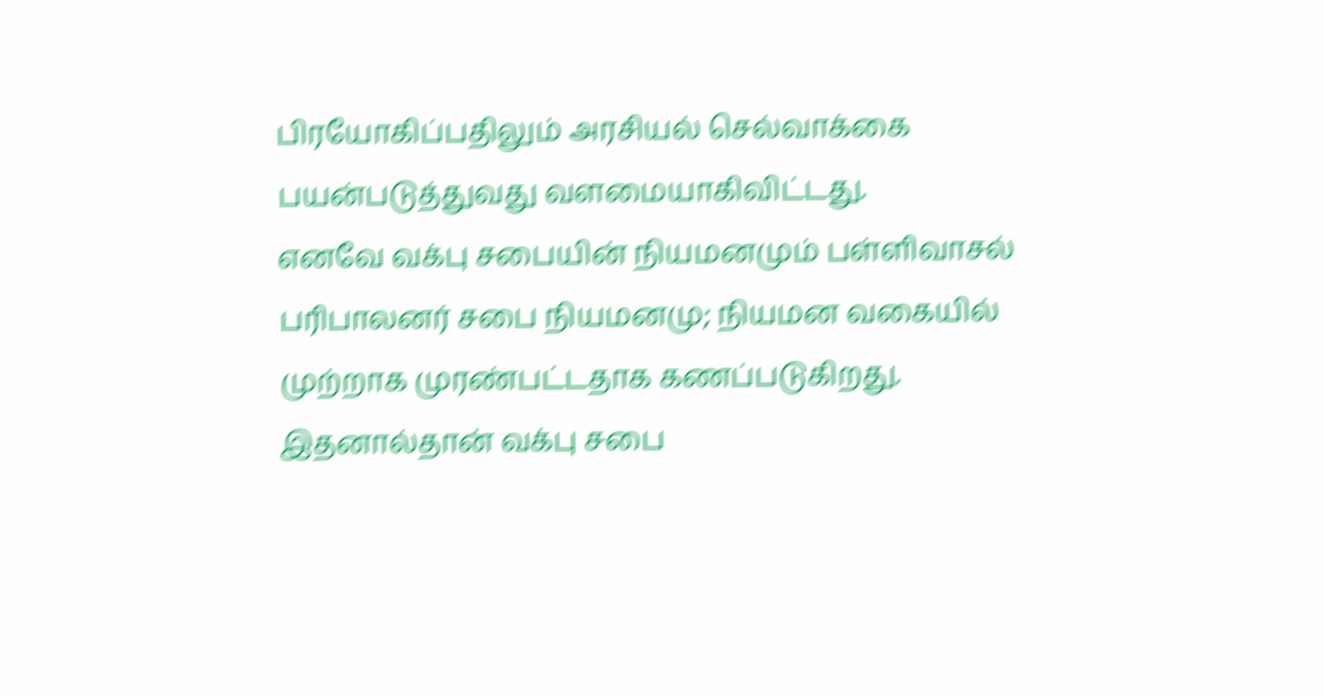பிரயோகிப்பதிலும் அரசியல் செல்வாக்கை பயன்படுத்துவது வளமையாகிவிட்டது.
எனவே வக்பு சபையின் நியமனமும் பள்ளிவாசல் பரிபாலனர் சபை நியமனமு; நியமன வகையில் முற்றாக முரண்பட்டதாக கணப்படுகிறது. இதனால்தான் வக்பு சபை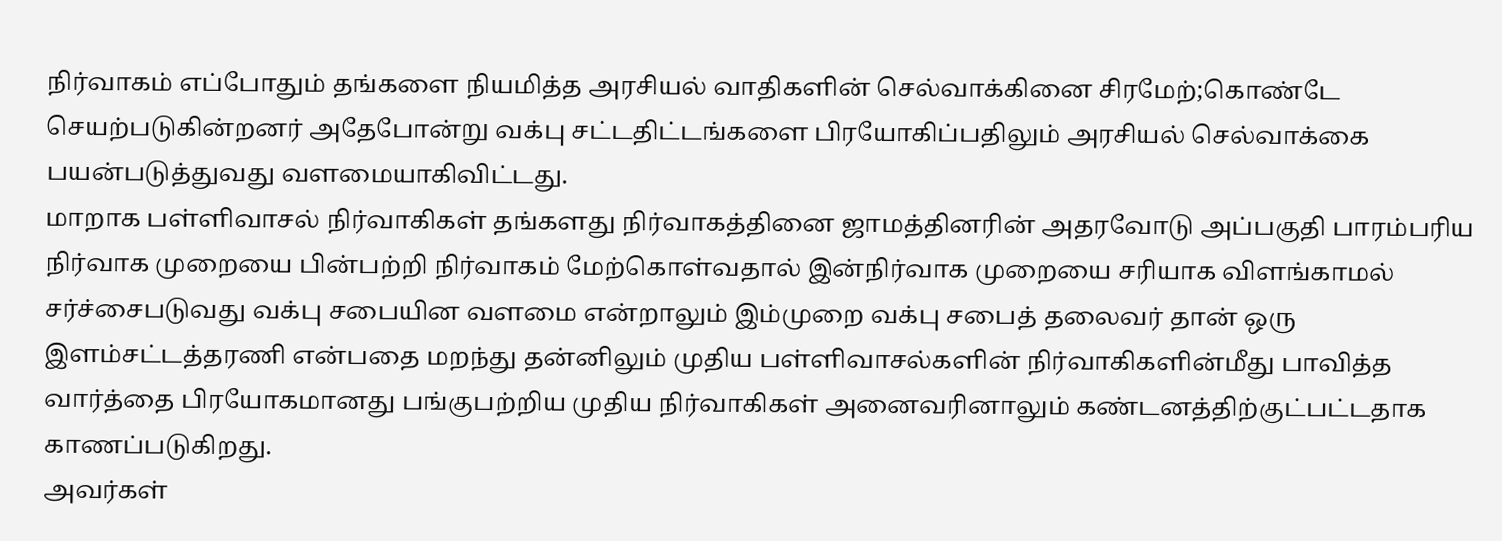நிர்வாகம் எப்போதும் தங்களை நியமித்த அரசியல் வாதிகளின் செல்வாக்கினை சிரமேற்;கொண்டே செயற்படுகின்றனர் அதேபோன்று வக்பு சட்டதிட்டங்களை பிரயோகிப்பதிலும் அரசியல் செல்வாக்கை பயன்படுத்துவது வளமையாகிவிட்டது.
மாறாக பள்ளிவாசல் நிர்வாகிகள் தங்களது நிர்வாகத்தினை ஜாமத்தினரின் அதரவோடு அப்பகுதி பாரம்பரிய நிர்வாக முறையை பின்பற்றி நிர்வாகம் மேற்கொள்வதால் இன்நிர்வாக முறையை சரியாக விளங்காமல் சர்ச்சைபடுவது வக்பு சபையின வளமை என்றாலும் இம்முறை வக்பு சபைத் தலைவர் தான் ஒரு இளம்சட்டத்தரணி என்பதை மறந்து தன்னிலும் முதிய பள்ளிவாசல்களின் நிர்வாகிகளின்மீது பாவித்த வார்த்தை பிரயோகமானது பங்குபற்றிய முதிய நிர்வாகிகள் அனைவரினாலும் கண்டனத்திற்குட்பட்டதாக காணப்படுகிறது.
அவர்கள்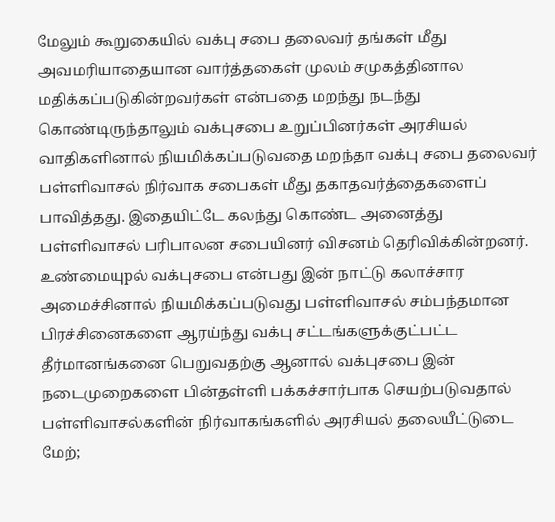மேலும் கூறுகையில் வக்பு சபை தலைவர் தங்கள் மீது அவமரியாதையான வார்த்தகைள் முலம் சமுகத்தினால மதிக்கப்படுகின்றவர்கள் என்பதை மறந்து நடந்து கொண்டிருந்தாலும் வக்புசபை உறுப்பினர்கள் அரசியல் வாதிகளினால் நியமிக்கப்படுவதை மறந்தா வக்பு சபை தலைவர் பள்ளிவாசல் நிர்வாக சபைகள் மீது தகாதவர்த்தைகளைப் பாவித்தது. இதையிட்டே கலந்து கொண்ட அனைத்து பள்ளிவாசல் பரிபாலன சபையினர் விசனம் தெரிவிக்கின்றனர்.
உண்மையுpல் வக்புசபை என்பது இன் நாட்டு கலாச்சார அமைச்சினால் நியமிக்கப்படுவது பள்ளிவாசல் சம்பந்தமான பிரச்சினைகளை ஆரய்ந்து வக்பு சட்டங்களுக்குட்பட்ட தீர்மானங்கனை பெறுவதற்கு ஆனால் வக்புசபை இன் நடைமுறைகளை பின்தள்ளி பக்கச்சார்பாக செயற்படுவதால் பள்ளிவாசல்களின் நிர்வாகங்களில் அரசியல் தலையீட்டுடை மேற்;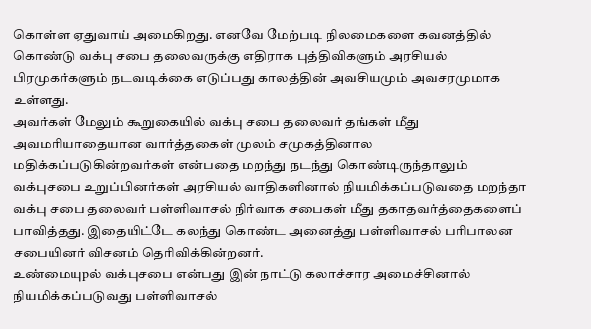கொள்ள ஏதுவாய் அமைகிறது. எனவே மேற்படி நிலமைகளை கவனத்தில் கொண்டு வக்பு சபை தலைவருக்கு எதிராக புத்திவிகளும் அரசியல் பிரமுகர்களும் நடவடிக்கை எடுப்பது காலத்தின் அவசியமும் அவசரமுமாக உள்ளது.
அவர்கள் மேலும் கூறுகையில் வக்பு சபை தலைவர் தங்கள் மீது அவமரியாதையான வார்த்தகைள் முலம் சமுகத்தினால மதிக்கப்படுகின்றவர்கள் என்பதை மறந்து நடந்து கொண்டிருந்தாலும் வக்புசபை உறுப்பினர்கள் அரசியல் வாதிகளினால் நியமிக்கப்படுவதை மறந்தா வக்பு சபை தலைவர் பள்ளிவாசல் நிர்வாக சபைகள் மீது தகாதவர்த்தைகளைப் பாவித்தது. இதையிட்டே கலந்து கொண்ட அனைத்து பள்ளிவாசல் பரிபாலன சபையினர் விசனம் தெரிவிக்கின்றனர்.
உண்மையுpல் வக்புசபை என்பது இன் நாட்டு கலாச்சார அமைச்சினால் நியமிக்கப்படுவது பள்ளிவாசல்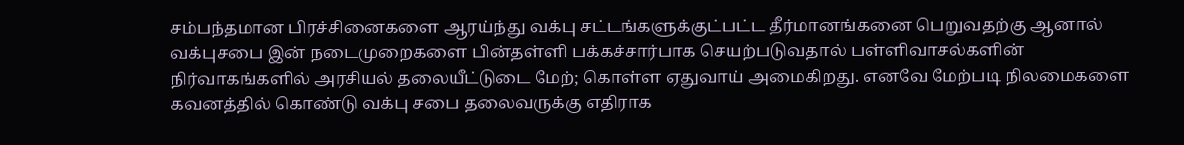சம்பந்தமான பிரச்சினைகளை ஆரய்ந்து வக்பு சட்டங்களுக்குட்பட்ட தீர்மானங்கனை பெறுவதற்கு ஆனால் வக்புசபை இன் நடைமுறைகளை பின்தள்ளி பக்கச்சார்பாக செயற்படுவதால் பள்ளிவாசல்களின் நிர்வாகங்களில் அரசியல் தலையீட்டுடை மேற்; கொள்ள ஏதுவாய் அமைகிறது. எனவே மேற்படி நிலமைகளை கவனத்தில் கொண்டு வக்பு சபை தலைவருக்கு எதிராக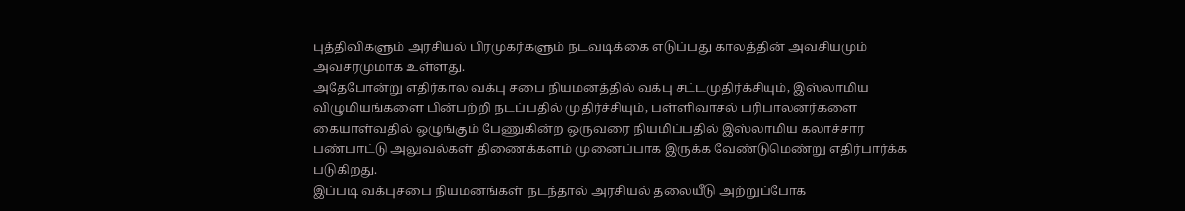புத்திவிகளும் அரசியல் பிரமுகர்களும் நடவடிக்கை எடுப்பது காலத்தின் அவசியமும் அவசரமுமாக உள்ளது.
அதேபோன்று எதிர்கால வக்பு சபை நியமனத்தில் வக்பு சட்டமுதிர்க்சியும், இஸ்லாமிய விழுமியங்களை பின்பற்றி நடப்பதில் முதிர்ச்சியும், பள்ளிவாசல் பரிபாலனர்களை கையாள்வதில் ஒழுங்கும் பேணுகின்ற ஒருவரை நியமிப்பதில் இஸ்லாமிய கலாச்சார பண்பாட்டு அலுவல்கள் திணைக்களம் முனைப்பாக இருக்க வேண்டுமெண்று எதிர்பார்க்க படுகிறது.
இப்படி வக்புசபை நியமனங்கள் நடந்தால் அரசியல் தலையீடு அற்றுப்போக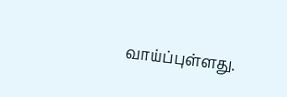வாய்ப்புள்ளது.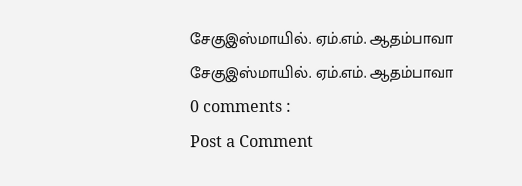சேகுஇஸ்மாயில். ஏம்.எம். ஆதம்பாவா
சேகுஇஸ்மாயில். ஏம்.எம். ஆதம்பாவா
0 comments :
Post a Comment